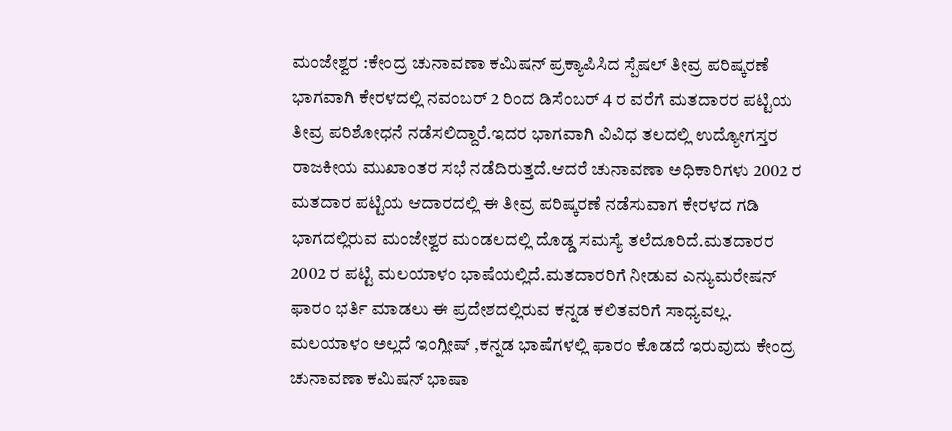ಮಂಜೇಶ್ವರ :ಕೇಂದ್ರ ಚುನಾವಣಾ ಕಮಿಷನ್ ಪ್ರಕ್ಯಾಪಿಸಿದ ಸ್ಪೆಷಲ್ ತೀವ್ರ ಪರಿಷ್ಕರಣೆ ಭಾಗವಾಗಿ ಕೇರಳದಲ್ಲಿ ನವಂಬರ್ 2 ರಿಂದ ಡಿಸೆಂಬರ್ 4 ರ ವರೆಗೆ ಮತದಾರರ ಪಟ್ಟಿಯ ತೀವ್ರ ಪರಿಶೋಧನೆ ನಡೆಸಲಿದ್ದಾರೆ.ಇದರ ಭಾಗವಾಗಿ ವಿವಿಧ ತಲದಲ್ಲಿ ಉದ್ಯೋಗಸ್ತರ ರಾಜಕೀಯ ಮುಖಾಂತರ ಸಭೆ ನಡೆದಿರುತ್ತದೆ.ಆದರೆ ಚುನಾವಣಾ ಅಧಿಕಾರಿಗಳು 2002 ರ ಮತದಾರ ಪಟ್ಟಿಯ ಆದಾರದಲ್ಲಿ ಈ ತೀವ್ರ ಪರಿಷ್ಕರಣೆ ನಡೆಸುವಾಗ ಕೇರಳದ ಗಡಿ ಭಾಗದಲ್ಲಿರುವ ಮಂಜೇಶ್ವರ ಮಂಡಲದಲ್ಲಿ ದೊಡ್ಡ ಸಮಸ್ಯೆ ತಲೆದೂರಿದೆ.ಮತದಾರರ 2002 ರ ಪಟ್ಟಿ ಮಲಯಾಳಂ ಭಾಷೆಯಲ್ಲಿದೆ.ಮತದಾರರಿಗೆ ನೀಡುವ ಎನ್ಯುಮರೇಷನ್ ಫಾರಂ ಭರ್ತಿ ಮಾಡಲು ಈ ಪ್ರದೇಶದಲ್ಲಿರುವ ಕನ್ನಡ ಕಲಿತವರಿಗೆ ಸಾಧ್ಯವಲ್ಲ. ಮಲಯಾಳಂ ಅಲ್ಲದೆ ಇಂಗ್ಲೀಷ್ ,ಕನ್ನಡ ಭಾಷೆಗಳಲ್ಲಿ ಫಾರಂ ಕೊಡದೆ ಇರುವುದು ಕೇಂದ್ರ ಚುನಾವಣಾ ಕಮಿಷನ್ ಭಾಷಾ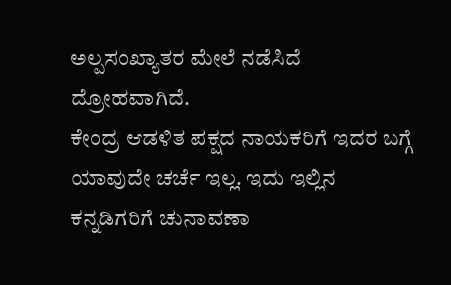ಅಲ್ಪಸಂಖ್ಯಾತರ ಮೇಲೆ ನಡೆಸಿದೆ ದ್ರೋಹವಾಗಿದೆ.
ಕೇಂದ್ರ ಆಡಳಿತ ಪಕ್ಷದ ನಾಯಕರಿಗೆ ಇದರ ಬಗ್ಗೆ ಯಾವುದೇ ಚರ್ಚೆ ಇಲ್ಲ. ಇದು ಇಲ್ಲಿನ ಕನ್ನಡಿಗರಿಗೆ ಚುನಾವಣಾ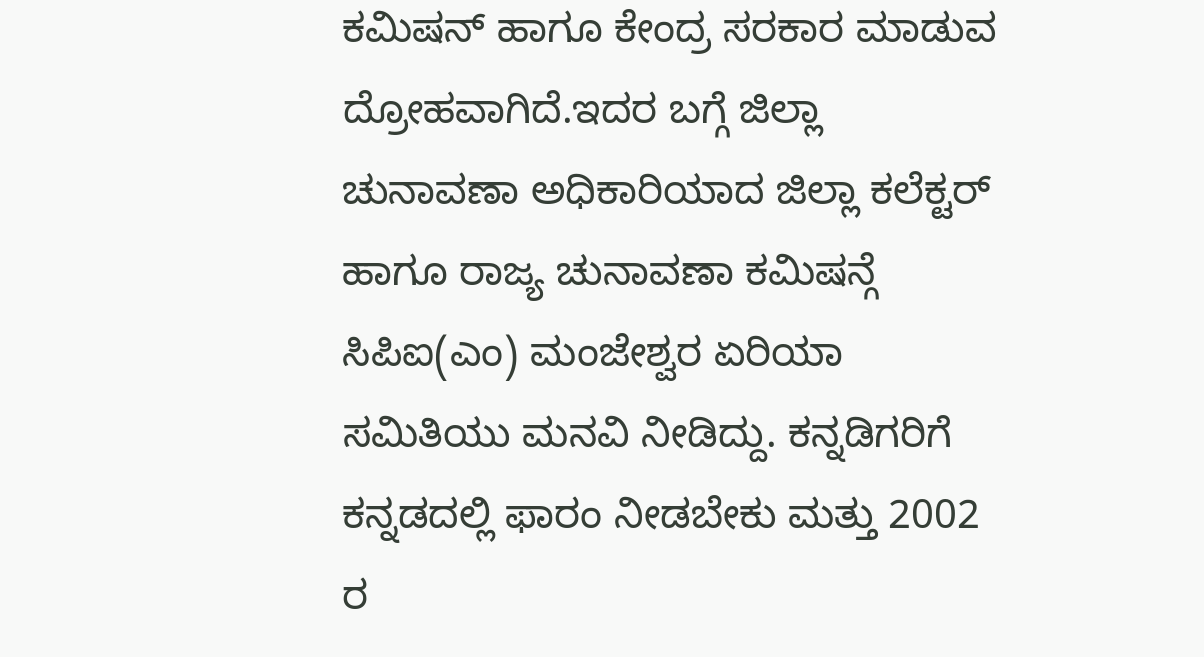ಕಮಿಷನ್ ಹಾಗೂ ಕೇಂದ್ರ ಸರಕಾರ ಮಾಡುವ ದ್ರೋಹವಾಗಿದೆ.ಇದರ ಬಗ್ಗೆ ಜಿಲ್ಲಾ ಚುನಾವಣಾ ಅಧಿಕಾರಿಯಾದ ಜಿಲ್ಲಾ ಕಲೆಕ್ಟರ್ ಹಾಗೂ ರಾಜ್ಯ ಚುನಾವಣಾ ಕಮಿಷನ್ಗೆ ಸಿಪಿಐ(ಎಂ) ಮಂಜೇಶ್ವರ ಏರಿಯಾ ಸಮಿತಿಯು ಮನವಿ ನೀಡಿದ್ದು. ಕನ್ನಡಿಗರಿಗೆ ಕನ್ನಡದಲ್ಲಿ ಫಾರಂ ನೀಡಬೇಕು ಮತ್ತು 2002 ರ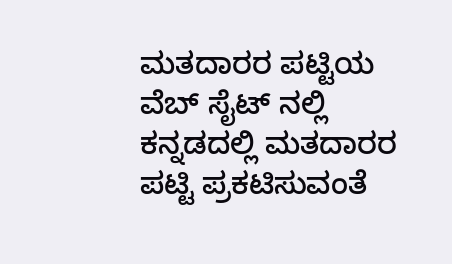ಮತದಾರರ ಪಟ್ಟಿಯ ವೆಬ್ ಸೈಟ್ ನಲ್ಲಿ ಕನ್ನಡದಲ್ಲಿ ಮತದಾರರ ಪಟ್ಟಿ ಪ್ರಕಟಿಸುವಂತೆ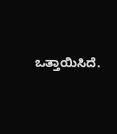ಒತ್ತಾಯಿಸಿದೆ.